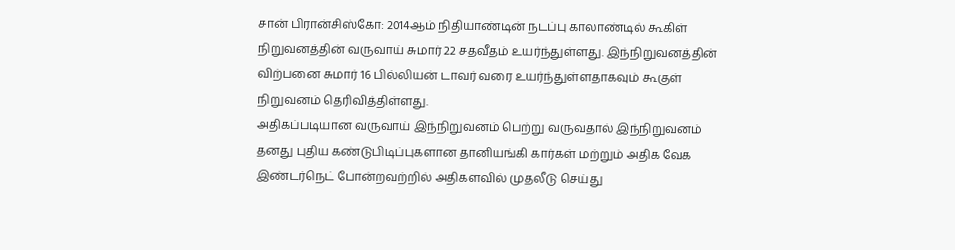சான் பிரான்சிஸ்கோ: 2014ஆம் நிதியாண்டின் நடப்பு காலாண்டில் கூகிள் நிறுவனத்தின் வருவாய் சுமார் 22 சதவீதம் உயர்ந்துள்ளது. இந்நிறுவனத்தின் விற்பனை சுமார் 16 பில்லியன் டாவர் வரை உயர்ந்துள்ளதாகவும் கூகுள் நிறுவனம் தெரிவித்திள்ளது.
அதிகப்படியான வருவாய் இந்நிறுவனம் பெற்று வருவதால் இந்நிறுவனம் தனது புதிய கண்டுபிடிப்புகளான தானியங்கி கார்கள் மற்றும் அதிக வேக இண்டர்நெட் போன்றவற்றில் அதிகளவில் முதலீடு செய்து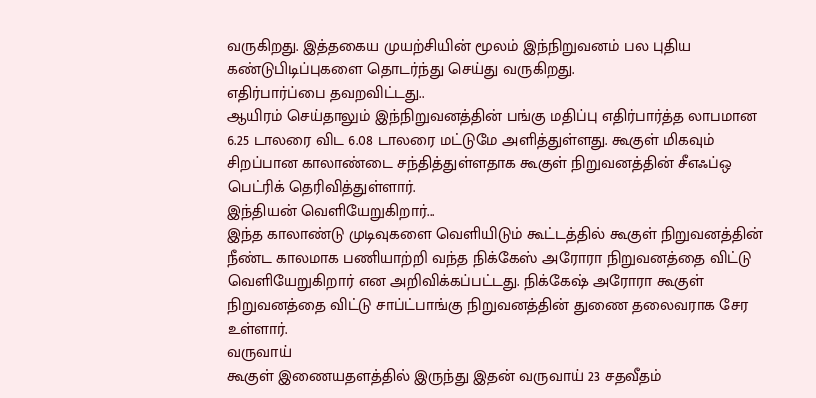வருகிறது. இத்தகைய முயற்சியின் மூலம் இந்நிறுவனம் பல புதிய கண்டுபிடிப்புகளை தொடர்ந்து செய்து வருகிறது.
எதிர்பார்ப்பை தவறவிட்டது..
ஆயிரம் செய்தாலும் இந்நிறுவனத்தின் பங்கு மதிப்பு எதிர்பார்த்த லாபமான 6.25 டாலரை விட 6.08 டாலரை மட்டுமே அளித்துள்ளது. கூகுள் மிகவும் சிறப்பான காலாண்டை சந்தித்துள்ளதாக கூகுள் நிறுவனத்தின் சீஎஃப்ஒ பெட்ரிக் தெரிவித்துள்ளார்.
இந்தியன் வெளியேறுகிறார்...
இந்த காலாண்டு முடிவுகளை வெளியிடும் கூட்டத்தில் கூகுள் நிறுவனத்தின் நீண்ட காலமாக பணியாற்றி வந்த நிக்கேஸ் அரோரா நிறுவனத்தை விட்டு வெளியேறுகிறார் என அறிவிக்கப்பட்டது. நிக்கேஷ் அரோரா கூகுள் நிறுவனத்தை விட்டு சாப்ட்பாங்கு நிறுவனத்தின் துணை தலைவராக சேர உள்ளார்.
வருவாய்
கூகுள் இணையதளத்தில் இருந்து இதன் வருவாய் 23 சதவீதம்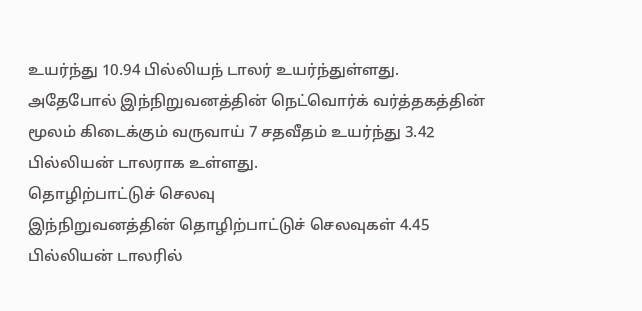உயர்ந்து 10.94 பில்லியந் டாலர் உயர்ந்துள்ளது. அதேபோல் இந்நிறுவனத்தின் நெட்வொர்க் வர்த்தகத்தின் மூலம் கிடைக்கும் வருவாய் 7 சதவீதம் உயர்ந்து 3.42 பில்லியன் டாலராக உள்ளது.
தொழிற்பாட்டுச் செலவு
இந்நிறுவனத்தின் தொழிற்பாட்டுச் செலவுகள் 4.45 பில்லியன் டாலரில்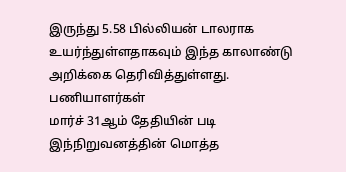இருந்து 5.58 பில்லியன் டாலராக உயர்ந்துள்ளதாகவும் இந்த காலாண்டு அறிக்கை தெரிவித்துள்ளது.
பணியாளர்கள்
மார்ச் 31ஆம் தேதியின் படி இந்நிறுவனத்தின் மொத்த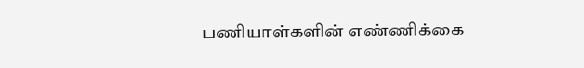பணியாள்களின் எண்ணிக்கை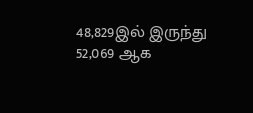48,829இல் இருந்து 52,069 ஆக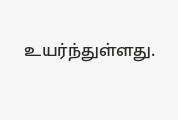உயர்ந்துள்ளது.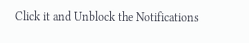Click it and Unblock the Notifications